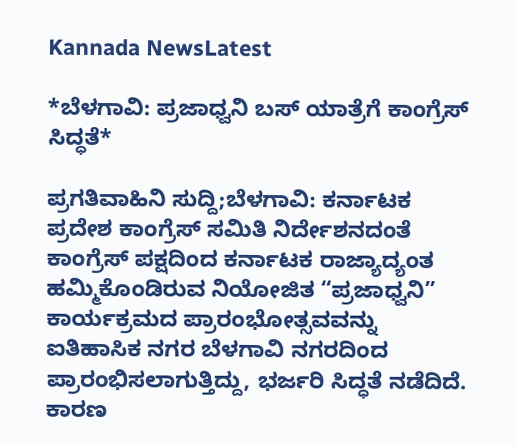Kannada NewsLatest

*ಬೆಳಗಾವಿ: ಪ್ರಜಾಧ್ವನಿ ಬಸ್ ಯಾತ್ರೆಗೆ ಕಾಂಗ್ರೆಸ್ ಸಿದ್ಧತೆ*

ಪ್ರಗತಿವಾಹಿನಿ ಸುದ್ದಿ;ಬೆಳಗಾವಿ: ಕರ್ನಾಟಕ ಪ್ರದೇಶ ಕಾಂಗ್ರೆಸ್‌ ಸಮಿತಿ ನಿರ್ದೇಶನದಂತೆ ಕಾಂಗ್ರೆಸ್ ಪಕ್ಷದಿಂದ ಕರ್ನಾಟಕ ರಾಜ್ಯಾದ್ಯಂತ ಹಮ್ಮಿಕೊಂಡಿರುವ ನಿಯೋಜಿತ “ಪ್ರಜಾಧ್ವನಿ” ಕಾರ್ಯಕ್ರಮದ ಪ್ರಾರಂಭೋತ್ಸವವನ್ನು ಐತಿಹಾಸಿಕ ನಗರ ಬೆಳಗಾವಿ ನಗರದಿಂದ ಪ್ರಾರಂಭಿಸಲಾಗುತ್ತಿದ್ದು, ಭರ್ಜರಿ ಸಿದ್ಧತೆ ನಡೆದಿದೆ. ಕಾರಣ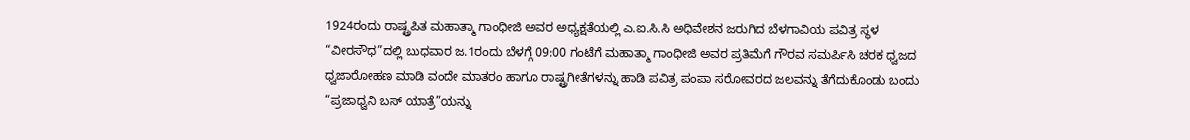1924ರಂದು ರಾಷ್ಟ್ರಪಿತ ಮಹಾತ್ಮಾ ಗಾಂಧೀಜಿ ಅವರ ಅಧ್ಯಕ್ಷತೆಯಲ್ಲಿ ಎ.ಐ.ಸಿ.ಸಿ ಅಧಿವೇಶನ ಜರುಗಿದ ಬೆಳಗಾವಿಯ ಪವಿತ್ರ ಸ್ಥಳ “ವೀರಸೌಧ”ದಲ್ಲಿ ಬುಧವಾರ ಜ.1ರಂದು ಬೆಳಗ್ಗೆ 09:00 ಗಂಟೆಗೆ ಮಹಾತ್ಮಾ ಗಾಂಧೀಜಿ ಅವರ ಪ್ರತಿಮೆಗೆ ಗೌರವ ಸಮರ್ಪಿಸಿ ಚರಕ ಧ್ವಜದ ಧ್ವಜಾರೋಹಣ ಮಾಡಿ ವಂದೇ ಮಾತರಂ ಹಾಗೂ ರಾಷ್ಟ್ರಗೀತೆಗಳನ್ನು ಹಾಡಿ ಪವಿತ್ರ ಪಂಪಾ ಸರೋವರದ ಜಲವನ್ನು ತೆಗೆದುಕೊಂಡು ಬಂದು “ಪ್ರಜಾಧ್ವನಿ ಬಸ್ ಯಾತ್ರೆ”ಯನ್ನು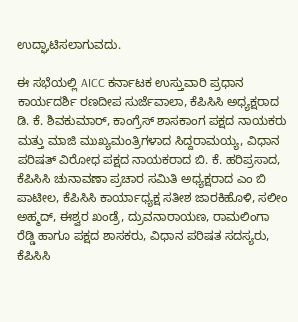ಉದ್ಘಾಟಿಸಲಾಗುವದು.

ಈ ಸಭೆಯಲ್ಲಿ AICC ಕರ್ನಾಟಕ ಉಸ್ತುವಾರಿ ಪ್ರಧಾನ ಕಾರ್ಯದರ್ಶಿ ರಣದೀಪ ಸುರ್ಜೆವಾಲಾ, ಕೆಪಿಸಿಸಿ ಅಧ್ಯಕ್ಷರಾದ ಡಿ. ಕೆ. ಶಿವಕುಮಾರ್, ಕಾಂಗ್ರೆಸ್ ಶಾಸಕಾಂಗ ಪಕ್ಷದ ನಾಯಕರು ಮತ್ತು ಮಾಜಿ ಮುಖ್ಯಮಂತ್ರಿಗಳಾದ ಸಿದ್ದರಾಮಯ್ಯ, ವಿಧಾನ ಪರಿಷತ್ ವಿರೋಧ ಪಕ್ಷದ ನಾಯಕರಾದ ಬಿ. ಕೆ. ಹರಿಪ್ರಸಾದ, ಕೆಪಿಸಿಸಿ ಚುನಾವಣಾ ಪ್ರಚಾರ ಸಮಿತಿ ಅಧ್ಯಕ್ಷರಾದ ಎಂ ಬಿ ಪಾಟೀಲ, ಕೆಪಿಸಿಸಿ ಕಾರ್ಯಾಧ್ಯಕ್ಷ ಸತೀಶ ಜಾರಕಿಹೊಳಿ, ಸಲೀಂ ಅಹ್ಮದ್, ಈಶ್ವರ ಖಂಡ್ರೆ, ದ್ರುವನಾರಾಯಣ, ರಾಮಲಿಂಗಾ ರೆಡ್ಡಿ ಹಾಗೂ ಪಕ್ಷದ ಶಾಸಕರು, ವಿಧಾನ ಪರಿಷತ ಸದಸ್ಯರು, ಕೆಪಿಸಿಸಿ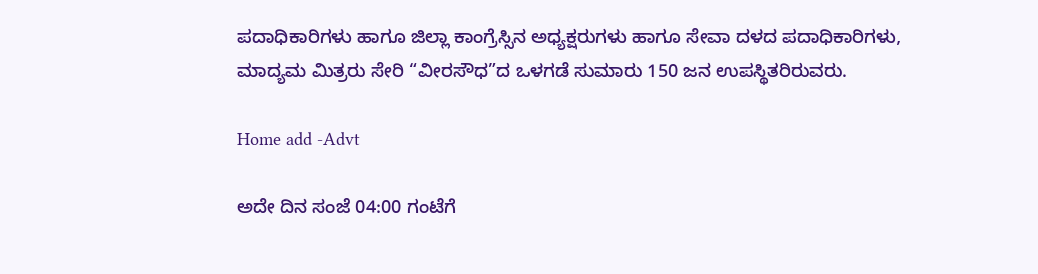ಪದಾಧಿಕಾರಿಗಳು ಹಾಗೂ ಜಿಲ್ಲಾ ಕಾಂಗ್ರೆಸ್ಸಿನ ಅಧ್ಯಕ್ಷರುಗಳು ಹಾಗೂ ಸೇವಾ ದಳದ ಪದಾಧಿಕಾರಿಗಳು, ಮಾದ್ಯಮ ಮಿತ್ರರು ಸೇರಿ “ವೀರಸೌಧ”ದ ಒಳಗಡೆ ಸುಮಾರು 150 ಜನ ಉಪಸ್ಥಿತರಿರುವರು.

Home add -Advt

ಅದೇ ದಿನ ಸಂಜೆ 04:00 ಗಂಟೆಗೆ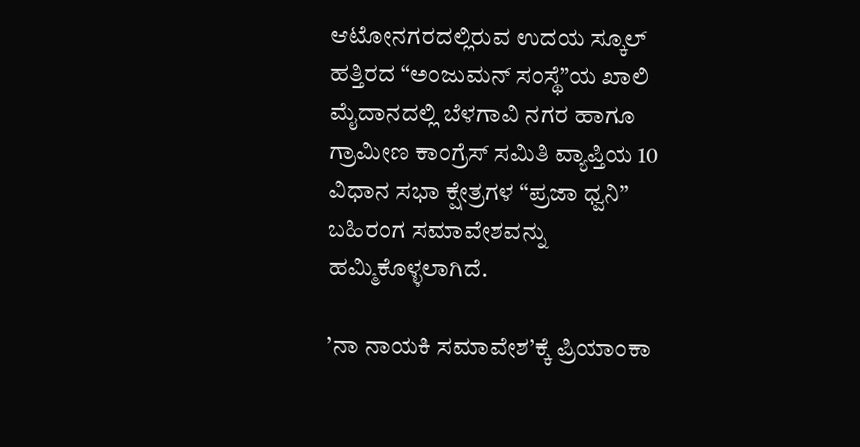ಆಟೋನಗರದಲ್ಲಿರುವ ಉದಯ ಸ್ಕೂಲ್ ಹತ್ತಿರದ “ಅಂಜುಮನ್ ಸಂಸ್ಥೆ”ಯ ಖಾಲಿ ಮೈದಾನದಲ್ಲಿ ಬೆಳಗಾವಿ ನಗರ ಹಾಗೂ ಗ್ರಾಮೀಣ ಕಾಂಗ್ರೆಸ್‌ ಸಮಿತಿ ವ್ಯಾಪ್ತಿಯ 10 ವಿಧಾನ ಸಭಾ ಕ್ಷೇತ್ರಗಳ “ಪ್ರಜಾ ಧ್ವನಿ” ಬಹಿರಂಗ ಸಮಾವೇಶವನ್ನು ಹಮ್ಮಿಕೊಳ್ಳಲಾಗಿದೆ.

’ನಾ ನಾಯಕಿ ಸಮಾವೇಶ’ಕ್ಕೆ ಪ್ರಿಯಾಂಕಾ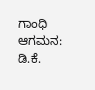ಗಾಂಧಿ ಆಗಮನ: ಡಿ.ಕೆ.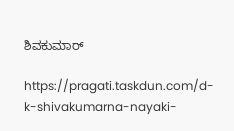ಶಿವಕುಮಾರ್

https://pragati.taskdun.com/d-k-shivakumarna-nayaki-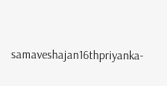samaveshajan16thpriyanka-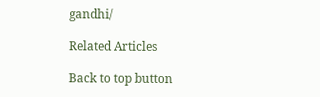gandhi/

Related Articles

Back to top button